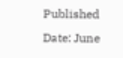Published Date: June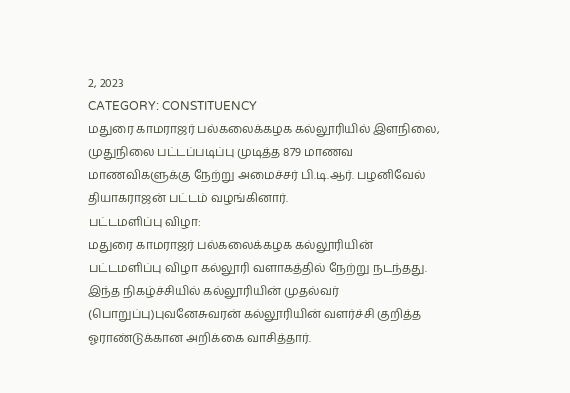2, 2023
CATEGORY: CONSTITUENCY
மதுரை காமராஜர் பல்கலைக்கழக கல்லூரியில் இளநிலை, முதுநிலை பட்டப்படிப்பு முடித்த 879 மாணவ மாணவிகளுக்கு நேற்று அமைச்சர் பி.டி.ஆர். பழனிவேல் தியாகராஜன் பட்டம் வழங்கினார்.
பட்டமளிப்பு விழா:
மதுரை காமராஜர் பல்கலைக்கழக கல்லூரியின் பட்டமளிப்பு விழா கல்லூரி வளாகத்தில் நேற்று நடந்தது. இந்த நிகழ்ச்சியில் கல்லூரியின் முதல்வர் (பொறுப்பு)புவனேசுவரன் கல்லூரியின் வளர்ச்சி குறித்த ஓராண்டுக்கான அறிக்கை வாசித்தார்.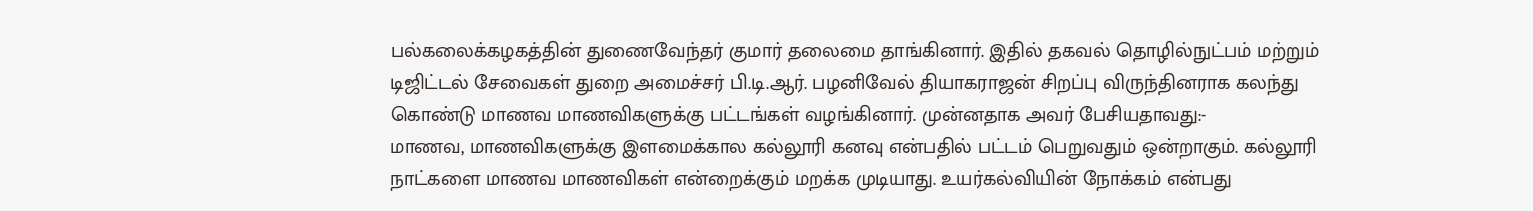பல்கலைக்கழகத்தின் துணைவேந்தர் குமார் தலைமை தாங்கினார். இதில் தகவல் தொழில்நுட்பம் மற்றும் டிஜிட்டல் சேவைகள் துறை அமைச்சர் பி.டி.ஆர். பழனிவேல் தியாகராஜன் சிறப்பு விருந்தினராக கலந்து கொண்டு மாணவ மாணவிகளுக்கு பட்டங்கள் வழங்கினார். முன்னதாக அவர் பேசியதாவது:-
மாணவ, மாணவிகளுக்கு இளமைக்கால கல்லூரி கனவு என்பதில் பட்டம் பெறுவதும் ஒன்றாகும். கல்லூரி நாட்களை மாணவ மாணவிகள் என்றைக்கும் மறக்க முடியாது. உயர்கல்வியின் நோக்கம் என்பது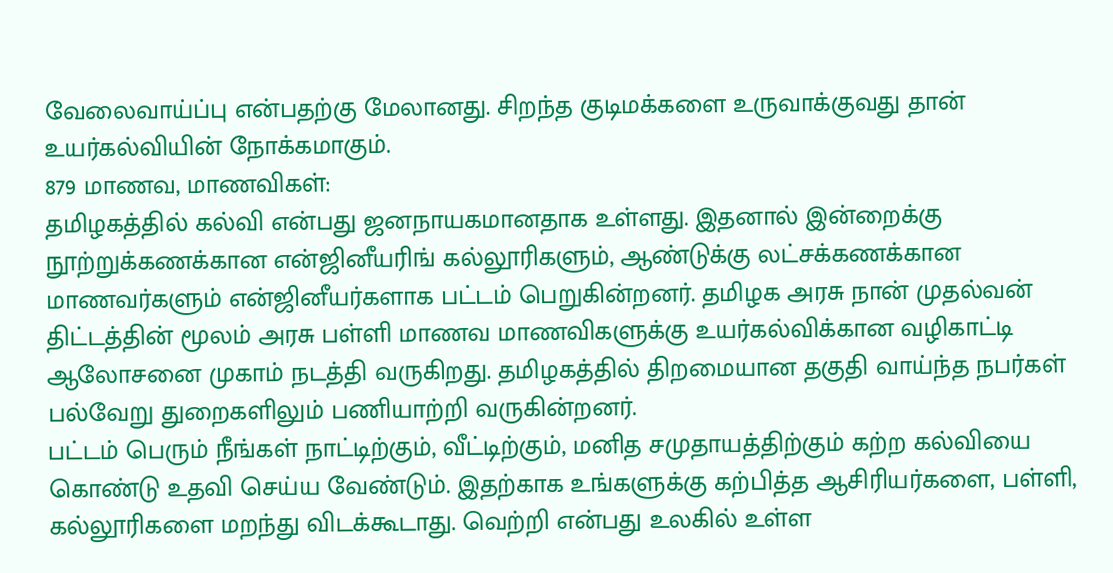வேலைவாய்ப்பு என்பதற்கு மேலானது. சிறந்த குடிமக்களை உருவாக்குவது தான் உயர்கல்வியின் நோக்கமாகும்.
879 மாணவ, மாணவிகள்:
தமிழகத்தில் கல்வி என்பது ஜனநாயகமானதாக உள்ளது. இதனால் இன்றைக்கு நூற்றுக்கணக்கான என்ஜினீயரிங் கல்லூரிகளும், ஆண்டுக்கு லட்சக்கணக்கான மாணவர்களும் என்ஜினீயர்களாக பட்டம் பெறுகின்றனர். தமிழக அரசு நான் முதல்வன் திட்டத்தின் மூலம் அரசு பள்ளி மாணவ மாணவிகளுக்கு உயர்கல்விக்கான வழிகாட்டி ஆலோசனை முகாம் நடத்தி வருகிறது. தமிழகத்தில் திறமையான தகுதி வாய்ந்த நபர்கள் பல்வேறு துறைகளிலும் பணியாற்றி வருகின்றனர்.
பட்டம் பெரும் நீங்கள் நாட்டிற்கும், வீட்டிற்கும், மனித சமுதாயத்திற்கும் கற்ற கல்வியை கொண்டு உதவி செய்ய வேண்டும். இதற்காக உங்களுக்கு கற்பித்த ஆசிரியர்களை, பள்ளி, கல்லூரிகளை மறந்து விடக்கூடாது. வெற்றி என்பது உலகில் உள்ள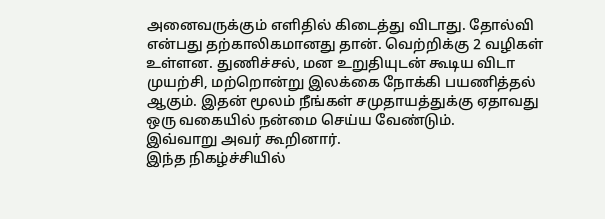அனைவருக்கும் எளிதில் கிடைத்து விடாது. தோல்வி என்பது தற்காலிகமானது தான். வெற்றிக்கு 2 வழிகள் உள்ளன. துணிச்சல், மன உறுதியுடன் கூடிய விடா முயற்சி, மற்றொன்று இலக்கை நோக்கி பயணித்தல் ஆகும். இதன் மூலம் நீங்கள் சமுதாயத்துக்கு ஏதாவது ஒரு வகையில் நன்மை செய்ய வேண்டும்.
இவ்வாறு அவர் கூறினார்.
இந்த நிகழ்ச்சியில்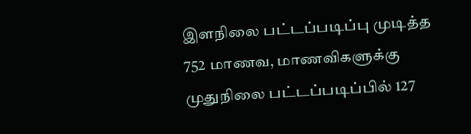இளநிலை பட்டப்படிப்பு முடித்த 752 மாணவ, மாணவிகளுக்கு முதுநிலை பட்டப்படிப்பில் 127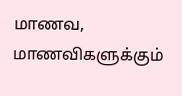மாணவ, மாணவிகளுக்கும்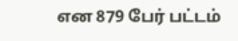என 879 பேர் பட்டம்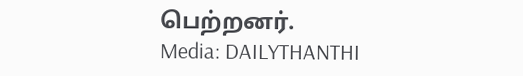பெற்றனர்.
Media: DAILYTHANTHI